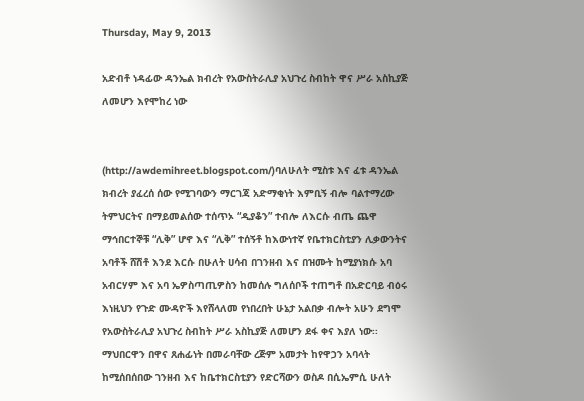Thursday, May 9, 2013

አድብቶ ነዳፊው ዳንኤል ክብረት የአውስትራሊያ አህጉረ ስብከት ዋና ሥራ አስኪያጅ ለመሆን እየሞከረ ነው


(http://awdemihreet.blogspot.com/)ባለሁለት ሚስቱ እና ፈቱ ዳንኤል ክብረት ያፈረሰ ሰው የሚገባውን ማርገጃ አድማቂነት እምቢኝ ብሎ ባልተማረው ትምህርትና በማይመልሰው ተሰጥኦ “ዲያቆን” ተብሎ ለእርሱ ብጤ ጨዋ ማኅበርተኞቹ “ሊቅ” ሆኖ እና “ሊቅ” ተሰኝቶ ከእውነተኛ የቤተክርስቲያን ሊቃውንትና አባቶች ሸሽቶ እንደ እርሱ በሁለት ሀሳብ በገንዘብ እና በዝሙት ከሚያነክሱ አባ አብርሃም እና አባ ኤዎስጣጢዎስን ከመሰሉ ግለሰቦች ተጠግቶ በአድርባይ ብዕሩ እነዚህን የጉድ ሙዳዮች እየሸላለመ የነበረበት ሁኔታ አልበቃ ብሎት አሁን ደግሞ የአውስትራሊያ አህጉረ ስብከት ሥራ አስኪያጅ ለመሆን ደፋ ቀና እያለ ነው፡፡
ማህበርዋን በዋና ጸሐፊነት በመራባቸው ረጅም አመታት ከየዋኃን አባላት ከሚሰበሰበው ገንዘብ እና ከቤተክርስቲያን የድርሻውን ወስዶ በሲኤምሲ ሁለት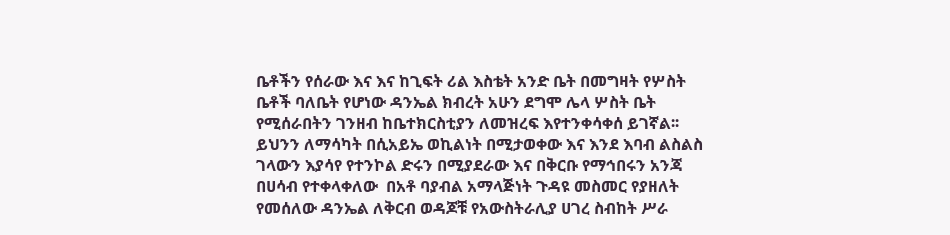ቤቶችን የሰራው እና እና ከጊፍት ሪል እስቴት አንድ ቤት በመግዛት የሦስት ቤቶች ባለቤት የሆነው ዳንኤል ክብረት አሁን ደግሞ ሌላ ሦስት ቤት የሚሰራበትን ገንዘብ ከቤተክርስቲያን ለመዝረፍ እየተንቀሳቀሰ ይገኛል፡፡ ይህንን ለማሳካት በሲአይኤ ወኪልነት በሚታወቀው እና እንደ እባብ ልስልስ ገላውን እያሳየ የተንኮል ድሩን በሚያደራው እና በቅርቡ የማኅበሩን አንጃ በሀሳብ የተቀላቀለው  በአቶ ባያብል አማላጅነት ጉዳዩ መስመር የያዘለት የመሰለው ዳንኤል ለቅርብ ወዳጆቹ የአውስትራሊያ ሀገረ ስብከት ሥራ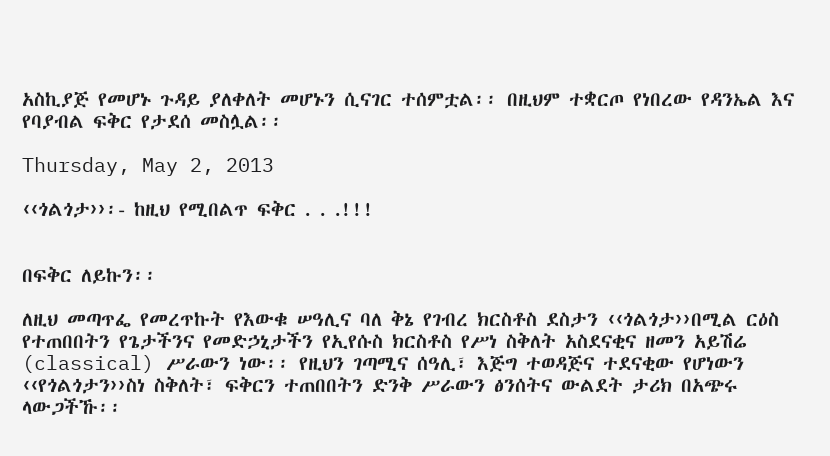አስኪያጅ የመሆኑ ጉዳይ ያለቀለት መሆኑን ሲናገር ተሰምቷል፡፡ በዚህም ተቋርጦ የነበረው የዳንኤል እና የባያብል ፍቅር የታደሰ መስሏል፡፡

Thursday, May 2, 2013

‹‹ጎልጎታ››፡- ከዚህ የሚበልጥ ፍቅር . . .!!!


በፍቅር ለይኩን፡፡

ለዚህ መጣጥፌ የመረጥኩት የእውቁ ሠዓሊና ባለ ቅኔ የገብረ ክርስቶስ ደስታን ‹‹ጎልጎታ››በሚል ርዕስ የተጠበበትን የጌታችንና የመድኃኒታችን የኢየሱስ ክርስቶስ የሥነ ስቅለት አስደናቂና ዘመን አይሽሬ (classical) ሥራውን ነው፡፡ የዚህን ገጣሚና ሰዓሊ፣ እጅግ ተወዳጅና ተደናቂው የሆነውን ‹‹የጎልጎታን››ስነ ስቅለት፣ ፍቅርን ተጠበበትን ድንቅ ሥራውን ፅንሰትና ውልደት ታሪክ በአጭሩ ላውጋችኹ፡፡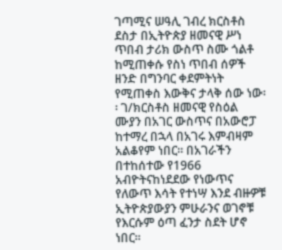ገጣሚና ሠዓሊ ገብረ ክርስቶስ ደስታ በኢትዮጵያ ዘመናዊ ሥነ ጥበብ ታሪክ ውስጥ ስሙ ጎልቶ ከሚጠቀሱ የስነ ጥበብ ሰዎች ዘንድ በግንባር ቀደምትነት የሚጠቀስ እውቅና ታላቅ ሰው ነው፡፡ ገ/ክርስቶስ ዘመናዊ የስዕል ሙያን በአገር ውስጥና በአውሮፓ ከተማረ በኋላ በአገሩ እምብዛም አልቆየም ነበር፡፡ በአገራችን በተከሰተው የ1966 አብዮትናከነደደው የነውጥና የለውጥ እሳት የተነሣ እንደ ብዙዎቹ ኢትዮጵያውያን ምሁራንና ወገኖቹ የእርሱም ዕጣ ፈንታ ስደት ሆኖ ነበር፡፡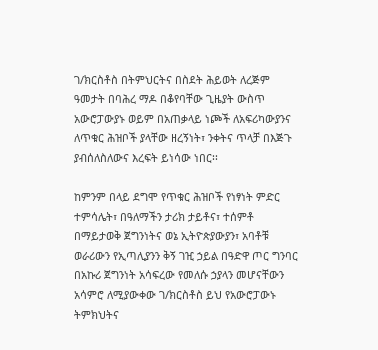ገ/ክርስቶስ በትምህርትና በስደት ሕይወት ለረጅም ዓመታት በባሕረ ማዶ በቆየባቸው ጊዜያት ውስጥ አውሮፓውያኑ ወይም በአጠቃላይ ነጮች ለአፍሪካውያንና ለጥቁር ሕዝቦች ያላቸው ዘረኝነት፣ ንቀትና ጥላቻ በእጅጉ ያብሰለስለውና እረፍት ይነሳው ነበር፡፡

ከምንም በላይ ደግሞ የጥቁር ሕዝቦች የነፃነት ምድር ተምሳሌት፣ በዓለማችን ታሪክ ታይቶና፣ ተሰምቶ በማይታወቅ ጀግንነትና ወኔ ኢትዮጵያውያን፣ አባቶቹ ወራሪውን የኢጣሊያንን ቅኝ ገዢ ኃይል በዓድዋ ጦር ግንባር በአኩሪ ጀግንነት አሳፍረው የመለሱ ኃያላን መሆናቸውን አሳምሮ ለሚያውቀው ገ/ክርስቶስ ይህ የአውሮፓውኑ ትምክህትና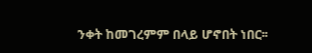ንቀት ከመገረምም በላይ ሆኖበት ነበር፡፡